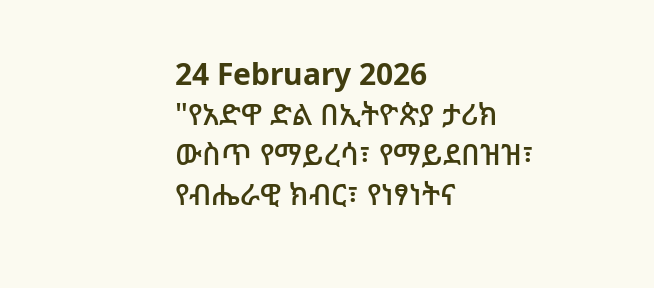24 February 2026
"የአድዋ ድል በኢትዮጵያ ታሪክ ውስጥ የማይረሳ፣ የማይደበዝዝ፣ የብሔራዊ ክብር፣ የነፃነትና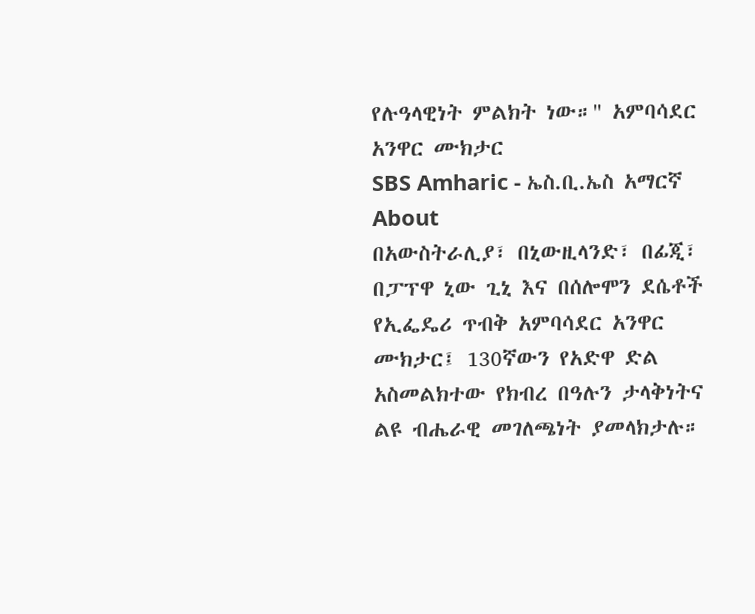የሉዓላዊነት ምልክት ነው።" አምባሳደር አንዋር ሙክታር
SBS Amharic - ኤስ.ቢ.ኤስ አማርኛ
About
በአውስትራሊያ፣ በኒውዚላንድ፣ በፊጂ፣ በፓፕዋ ኒው ጊኒ እና በሰሎሞን ደሴቶች የኢፌዴሪ ጥብቅ አምባሳደር አንዋር ሙክታር፤ 130ኛውን የአድዋ ድል አስመልክተው የክብረ በዓሉን ታላቅነትና ልዩ ብሔራዊ መገለጫነት ያመላክታሉ።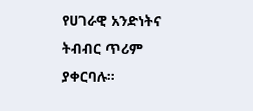የሀገራዊ አንድነትና ትብብር ጥሪም ያቀርባሉ።